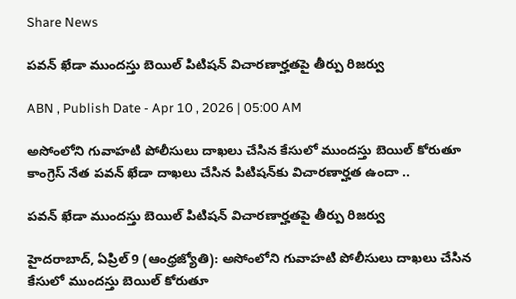Share News

పవన్‌ ఖేడా ముందస్తు బెయిల్‌ పిటిషన్‌ విచారణార్హతపై తీర్పు రిజర్వు

ABN , Publish Date - Apr 10 , 2026 | 05:00 AM

అసోంలోని గువాహటి పోలీసులు దాఖలు చేసిన కేసులో ముందస్తు బెయిల్‌ కోరుతూ కాంగ్రెస్‌ నేత పవన్‌ ఖేడా దాఖలు చేసిన పిటిషన్‌కు విచారణార్హత ఉందా ..

పవన్‌ ఖేడా ముందస్తు బెయిల్‌ పిటిషన్‌ విచారణార్హతపై తీర్పు రిజర్వు

హైదరాబాద్‌, ఏప్రిల్‌ 9 (ఆంధ్రజ్యోతి): అసోంలోని గువాహటి పోలీసులు దాఖలు చేసిన కేసులో ముందస్తు బెయిల్‌ కోరుతూ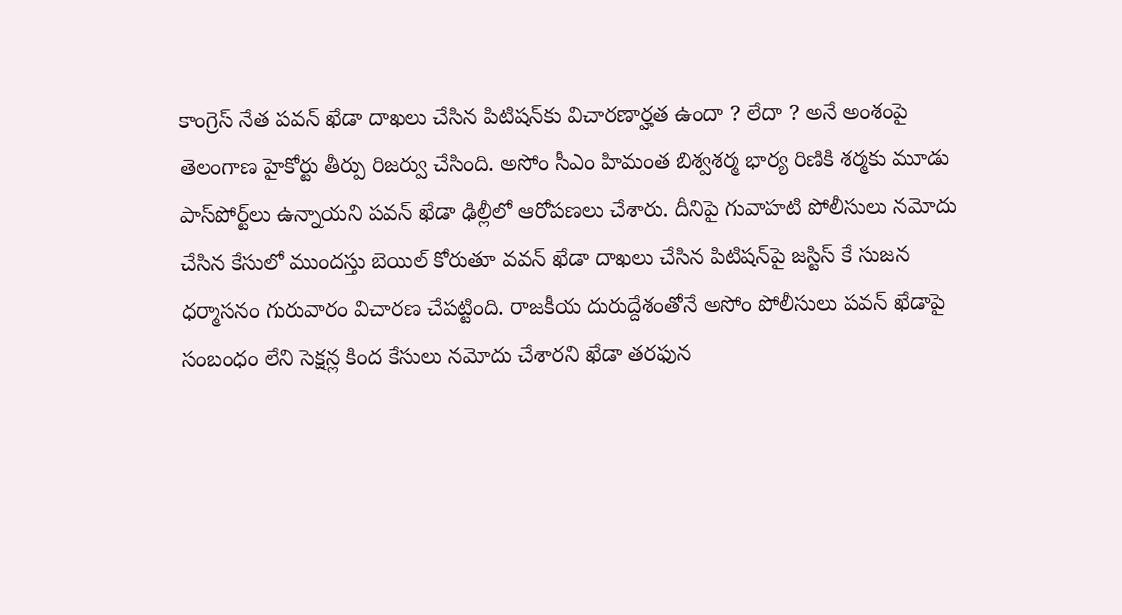కాంగ్రెస్‌ నేత పవన్‌ ఖేడా దాఖలు చేసిన పిటిషన్‌కు విచారణార్హత ఉందా ? లేదా ? అనే అంశంపై తెలంగాణ హైకోర్టు తీర్పు రిజర్వు చేసింది. అసోం సీఎం హిమంత బిశ్వశర్మ భార్య రిణికి శర్మకు మూడు పాస్‌పోర్ట్‌లు ఉన్నాయని పవన్‌ ఖేడా ఢిల్లీలో ఆరోపణలు చేశారు. దీనిపై గువాహటి పోలీసులు నమోదు చేసిన కేసులో ముందస్తు బెయిల్‌ కోరుతూ వవన్‌ ఖేడా దాఖలు చేసిన పిటిషన్‌పై జస్టిస్‌ కే సుజన ధర్మాసనం గురువారం విచారణ చేపట్టింది. రాజకీయ దురుద్దేశంతోనే అసోం పోలీసులు పవన్‌ ఖేడాపై సంబంధం లేని సెక్షన్ల కింద కేసులు నమోదు చేశారని ఖేడా తరఫున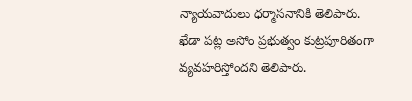న్యాయవాదులు ధర్మాసనానికి తెలిపారు. ఖేడా పట్ల అసోం ప్రభుత్వం కుట్రపూరితంగా వ్యవహరిస్తోందని తెలిపారు.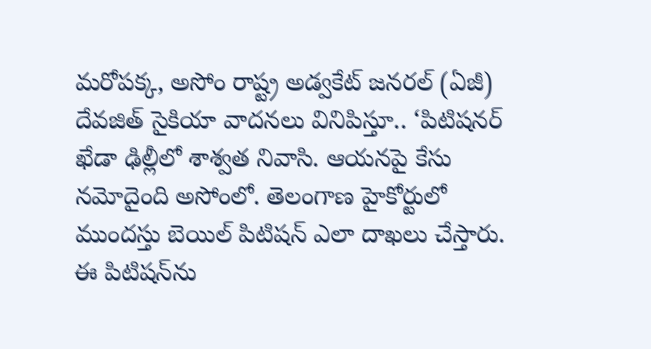మరోపక్క, అసోం రాష్ట్ర అడ్వకేట్‌ జనరల్‌ (ఏజీ) దేవజిత్‌ సైకియా వాదనలు వినిపిస్తూ.. ‘పిటిషనర్‌ ఖేడా ఢిల్లీలో శాశ్వత నివాసి. ఆయనపై కేసు నమోదైంది అసోంలో. తెలంగాణ హైకోర్టులో ముందస్తు బెయిల్‌ పిటిషన్‌ ఎలా దాఖలు చేస్తారు. ఈ పిటిషన్‌ను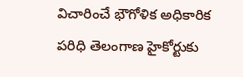విచారించే భౌగోళిక అధికారిక పరిధి తెలంగాణ హైకోర్టుకు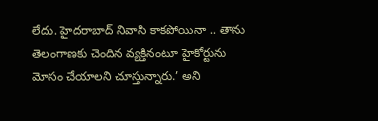లేదు. హైదరాబాద్‌ నివాసి కాకపోయినా .. తాను తెలంగాణకు చెందిన వ్యక్తినంటూ హైకోర్టును మోసం చేయాలని చూస్తున్నారు.’ అని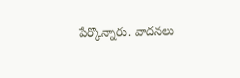పేర్కొన్నారు. వాదనలు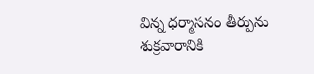విన్న ధర్మాసనం తీర్పును శుక్రవారానికి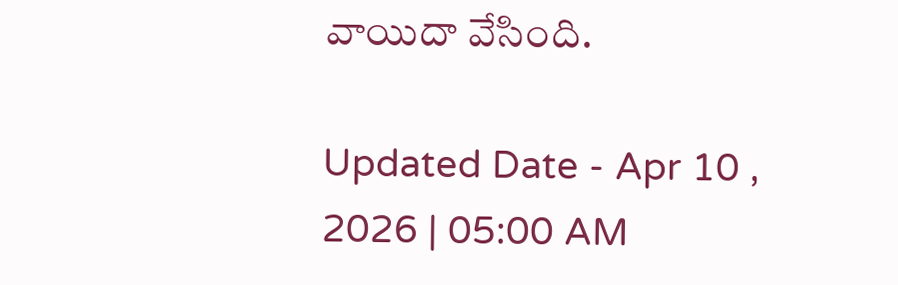వాయిదా వేసింది.

Updated Date - Apr 10 , 2026 | 05:00 AM